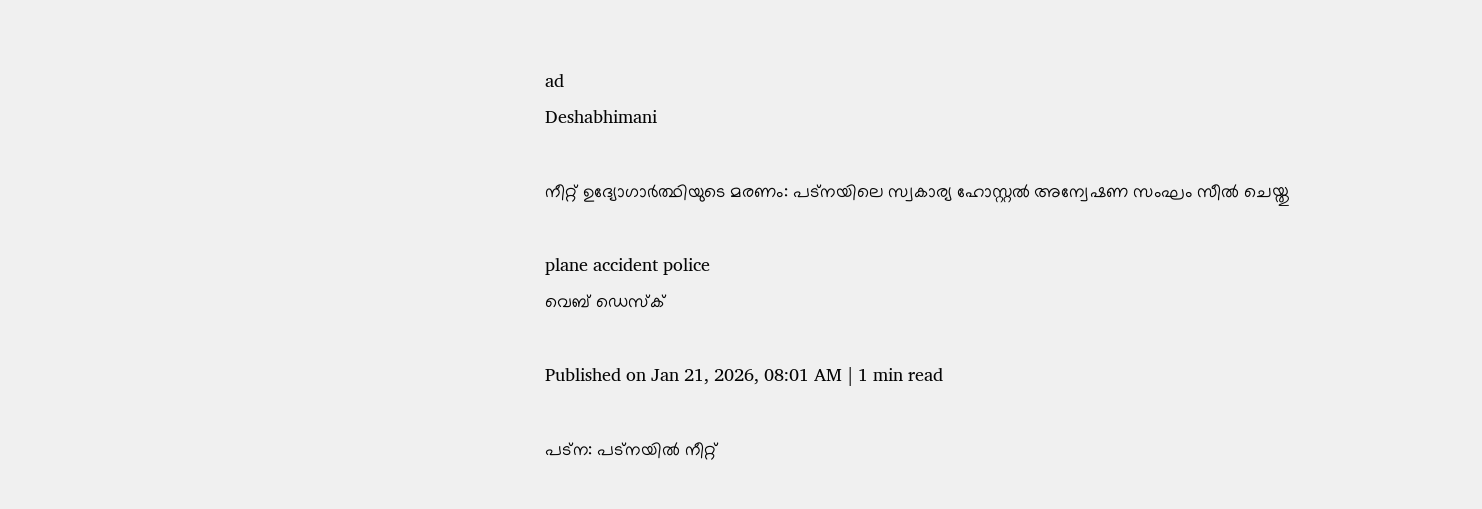ad
Deshabhimani

നീറ്റ് ഉദ്യോഗാർത്ഥിയുടെ മരണം: പട്നയിലെ സ്വകാര്യ ഹോസ്റ്റൽ അന്വേഷണ സംഘം സീൽ ചെയ്തു

plane accident police
വെബ് ഡെസ്ക്

Published on Jan 21, 2026, 08:01 AM | 1 min read

പട്ന: പട്നയിൽ നീറ്റ്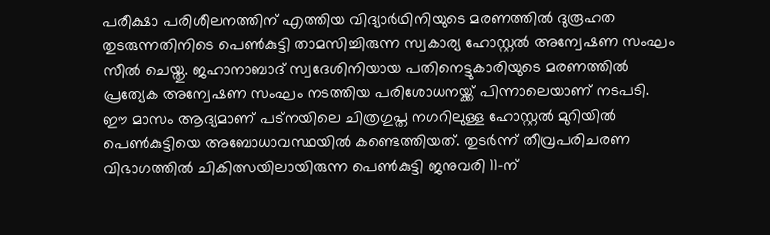പരീക്ഷാ പരിശീലനത്തിന് എത്തിയ വിദ്യാർഥിനിയുടെ മരണത്തിൽ ദുരൂഹത തുടരുന്നതിനിടെ പെൺകുട്ടി താമസിച്ചിരുന്ന സ്വകാര്യ ഹോസ്റ്റൽ അന്വേഷണ സംഘം സീൽ ചെയ്തു. ജഹാനാബാദ് സ്വദേശിനിയായ പതിനെട്ടുകാരിയുടെ മരണത്തിൽ പ്രത്യേക അന്വേഷണ സംഘം നടത്തിയ പരിശോധനയ്ക്ക് പിന്നാലെയാണ് നടപടി. ഈ മാസം ആദ്യമാണ് പട്നയിലെ ചിത്രഗുപ്ത നഗറിലുള്ള ഹോസ്റ്റൽ മുറിയിൽ പെൺകുട്ടിയെ അബോധാവസ്ഥയിൽ കണ്ടെത്തിയത്. തുടർന്ന് തീവ്രപരിചരണ വിഭാഗത്തിൽ ചികിത്സയിലായിരുന്ന പെൺകുട്ടി ജനുവരി 11-ന്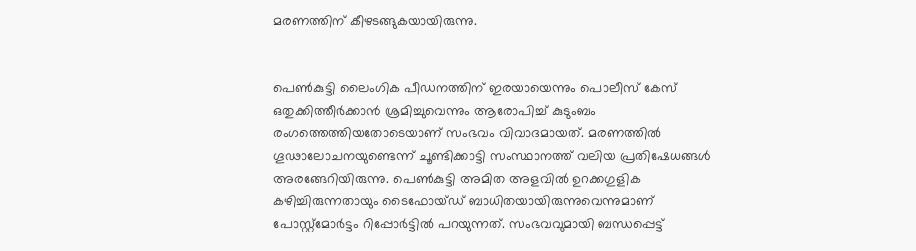മരണത്തിന് കീഴടങ്ങുകയായിരുന്നു.


പെൺകുട്ടി ലൈംഗിക പീഡനത്തിന് ഇരയായെന്നും പൊലീസ് കേസ് ഒതുക്കിത്തീർക്കാൻ ശ്രമിച്ചുവെന്നും ആരോപിച്ച് കുടുംബം രംഗത്തെത്തിയതോടെയാണ് സംഭവം വിവാദമായത്. മരണത്തിൽ ഗൂഢാലോചനയുണ്ടെന്ന് ചൂണ്ടിക്കാട്ടി സംസ്ഥാനത്ത് വലിയ പ്രതിഷേധങ്ങൾ അരങ്ങേറിയിരുന്നു. പെൺകുട്ടി അമിത അളവിൽ ഉറക്കഗുളിക കഴിച്ചിരുന്നതായും ടൈഫോയ്ഡ് ബാധിതയായിരുന്നുവെന്നുമാണ് പോസ്റ്റ്‌മോർട്ടം റിപ്പോർട്ടിൽ പറയുന്നത്. സംഭവവുമായി ബന്ധപ്പെട്ട്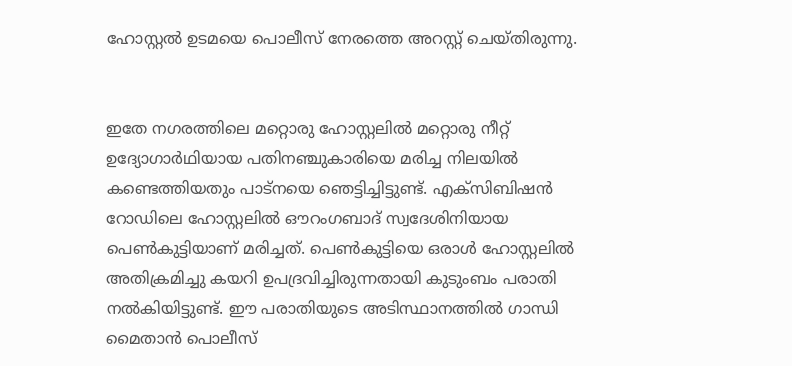ഹോസ്റ്റൽ ഉടമയെ പൊലീസ് നേരത്തെ അറസ്റ്റ് ചെയ്തിരുന്നു.


ഇതേ നഗരത്തിലെ മറ്റൊരു ഹോസ്റ്റലിൽ മറ്റൊരു നീറ്റ് ഉദ്യോഗാർഥിയായ പതിനഞ്ചുകാരിയെ മരിച്ച നിലയിൽ കണ്ടെത്തിയതും പാട്നയെ ഞെട്ടിച്ചിട്ടുണ്ട്. എക്സിബിഷൻ റോഡിലെ ഹോസ്റ്റലിൽ ഔറംഗബാദ് സ്വദേശിനിയായ പെൺകുട്ടിയാണ് മരിച്ചത്. പെൺകുട്ടിയെ ഒരാൾ ഹോസ്റ്റലിൽ അതിക്രമിച്ചു കയറി ഉപദ്രവിച്ചിരുന്നതായി കുടുംബം പരാതി നൽകിയിട്ടുണ്ട്. ഈ പരാതിയുടെ അടിസ്ഥാനത്തിൽ ഗാന്ധി മൈതാൻ പൊലീസ്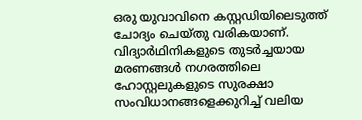ഒരു യുവാവിനെ കസ്റ്റഡിയിലെടുത്ത് ചോദ്യം ചെയ്തു വരികയാണ്. വിദ്യാർഥിനികളുടെ തുടർച്ചയായ മരണങ്ങൾ നഗരത്തിലെ ഹോസ്റ്റലുകളുടെ സുരക്ഷാ സംവിധാനങ്ങളെക്കുറിച്ച് വലിയ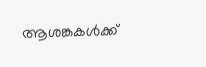ആശങ്കകൾക്ക്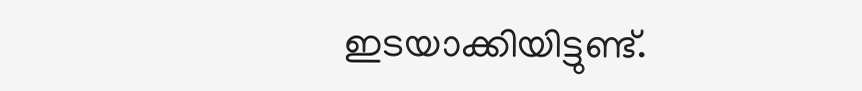ഇടയാക്കിയിട്ടുണ്ട്.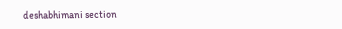deshabhimani section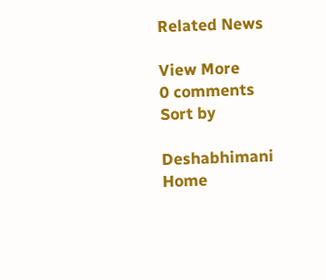Related News

View More
0 comments
Sort by

Deshabhimani
Home